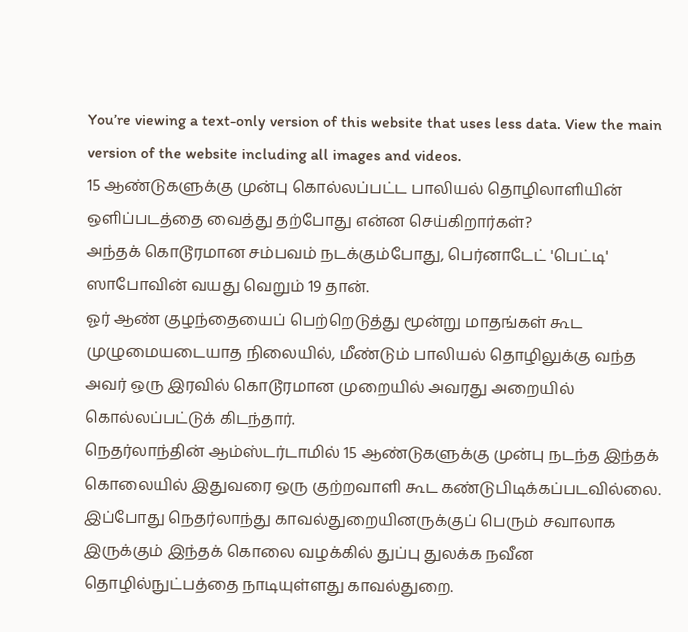You’re viewing a text-only version of this website that uses less data. View the main version of the website including all images and videos.
15 ஆண்டுகளுக்கு முன்பு கொல்லப்பட்ட பாலியல் தொழிலாளியின் ஒளிப்படத்தை வைத்து தற்போது என்ன செய்கிறார்கள்?
அந்தக் கொடூரமான சம்பவம் நடக்கும்போது, பெர்னாடேட் 'பெட்டி' ஸாபோவின் வயது வெறும் 19 தான்.
ஓர் ஆண் குழந்தையைப் பெற்றெடுத்து மூன்று மாதங்கள் கூட முழுமையடையாத நிலையில், மீண்டும் பாலியல் தொழிலுக்கு வந்த அவர் ஒரு இரவில் கொடூரமான முறையில் அவரது அறையில் கொல்லப்பட்டுக் கிடந்தார்.
நெதர்லாந்தின் ஆம்ஸ்டர்டாமில் 15 ஆண்டுகளுக்கு முன்பு நடந்த இந்தக் கொலையில் இதுவரை ஒரு குற்றவாளி கூட கண்டுபிடிக்கப்படவில்லை. இப்போது நெதர்லாந்து காவல்துறையினருக்குப் பெரும் சவாலாக இருக்கும் இந்தக் கொலை வழக்கில் துப்பு துலக்க நவீன தொழில்நுட்பத்தை நாடியுள்ளது காவல்துறை.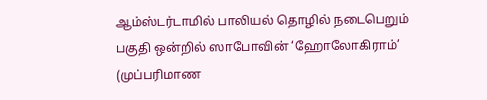ஆம்ஸ்டர்டாமில் பாலியல் தொழில் நடைபெறும் பகுதி ஒன்றில் ஸாபோவின் ‘ஹோலோகிராம்’ (முப்பரிமாண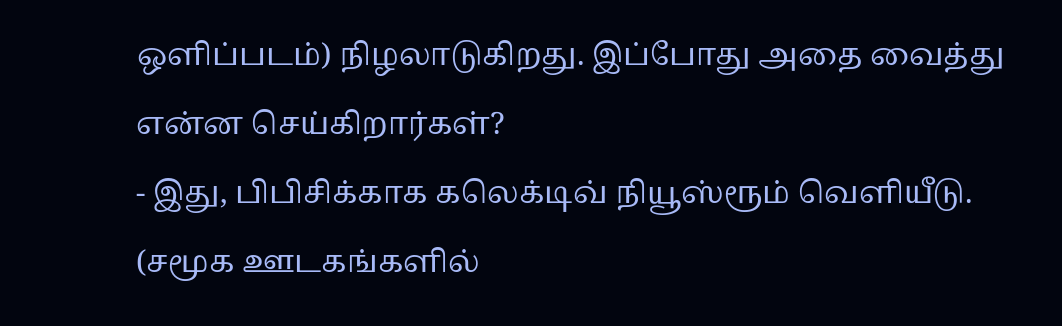ஒளிப்படம்) நிழலாடுகிறது. இப்போது அதை வைத்து என்ன செய்கிறார்கள்?
- இது, பிபிசிக்காக கலெக்டிவ் நியூஸ்ரூம் வெளியீடு.
(சமூக ஊடகங்களில்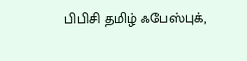பிபிசி தமிழ் ஃபேஸ்புக்,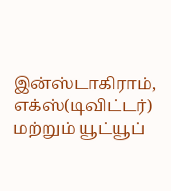இன்ஸ்டாகிராம், எக்ஸ்(டிவிட்டர்) மற்றும் யூட்யூப்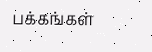பக்கங்கள்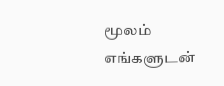மூலம் எங்களுடன்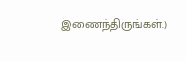இணைந்திருங்கள்.)